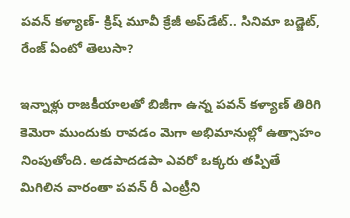పవన్ కళ్యాణ్- క్రిష్‌ మూవీ క్రేజీ అప్‌డేట్.. సినిమా బడ్జెట్, రేంజ్ ఏంటో తెలుసా?

ఇన్నాళ్లు రాజకీయాలతో బిజీగా ఉన్న పవన్ కళ్యాణ్ తిరిగి కెమెరా ముందుకు రావడం మెగా అభిమానుల్లో ఉత్సాహం నింపుతోంది. అడపాదడపా ఎవరో ఒక్కరు తప్పితే మిగిలిన వారంతా పవన్ రీ ఎంట్రీని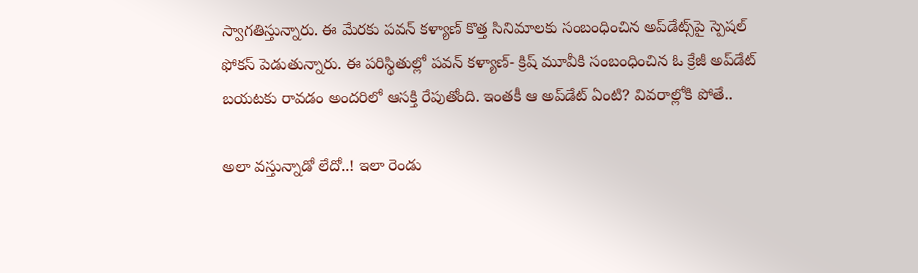స్వాగతిస్తున్నారు. ఈ మేరకు పవన్ కళ్యాణ్ కొత్త సినిమాలకు సంబంధించిన అప్‌డేట్స్‌పై స్పెషల్ ఫోకస్ పెడుతున్నారు. ఈ పరిస్థితుల్లో పవన్ కళ్యాణ్- క్రిష్‌ మూవీకి సంబంధించిన ఓ క్రేజీ అప్‌డేట్ బయటకు రావడం అందరిలో ఆసక్తి రేపుతోంది. ఇంతకీ ఆ అప్‌డేట్ ఏంటి? వివరాల్లోకి పోతే..

అలా వస్తున్నాడో లేదో..! ఇలా రెండు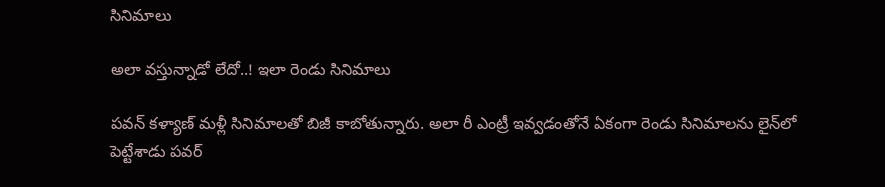సినిమాలు

అలా వస్తున్నాడో లేదో..! ఇలా రెండు సినిమాలు

పవన్ కళ్యాణ్ మళ్లీ సినిమాలతో బిజీ కాబోతున్నారు. అలా రీ ఎంట్రీ ఇవ్వడంతోనే ఏకంగా రెండు సినిమాలను లైన్‌లో పెట్టేశాడు పవర్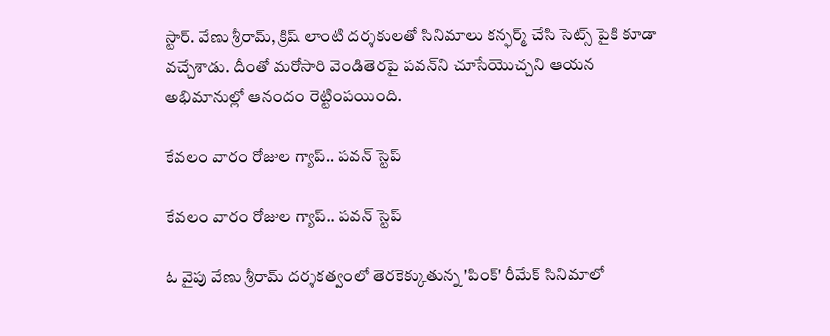స్టార్. వేణు శ్రీరామ్, క్రిష్ లాంటి దర్శకులతో సినిమాలు కన్ఫర్మ్ చేసి సెట్స్ పైకి కూడా వచ్చేశాడు. దీంతో మరోసారి వెండితెరపై పవన్‌ని చూసేయొచ్చని ఆయన అభిమానుల్లో ఆనందం రెట్టింపయింది.

కేవలం వారం రోజుల గ్యాప్‌.. పవన్ స్టెప్

కేవలం వారం రోజుల గ్యాప్‌.. పవన్ స్టెప్

ఓ వైపు వేణు శ్రీరామ్ దర్శకత్వంలో తెరకెక్కుతున్న 'పింక్' రీమేక్ సినిమాలో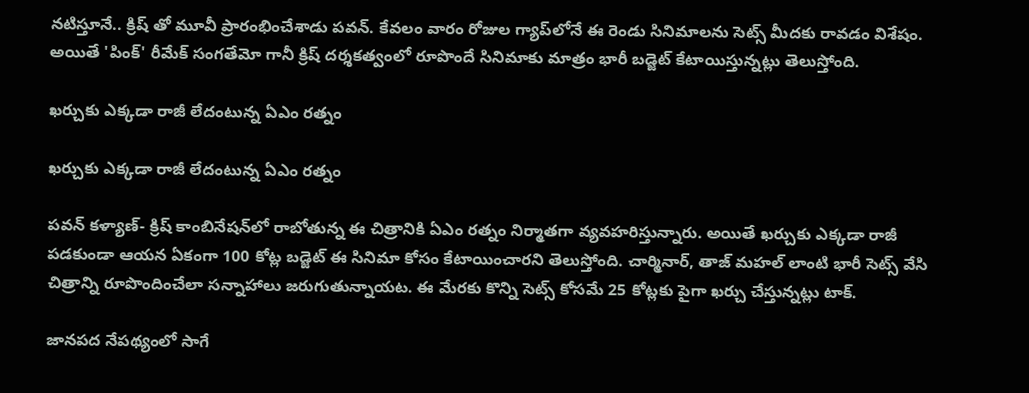నటిస్తూనే.. క్రిష్ తో మూవీ ప్రారంభించేశాడు పవన్. కేవలం వారం రోజుల గ్యాప్‌లోనే ఈ రెండు సినిమాలను సెట్స్ మీదకు రావడం విశేషం. అయితే 'పింక్' రీమేక్ సంగతేమో గానీ క్రిష్ దర్శకత్వంలో రూపొందే సినిమాకు మాత్రం భారీ బడ్జెట్ కేటాయిస్తున్నట్లు తెలుస్తోంది.

ఖర్చుకు ఎక్కడా రాజీ లేదంటున్న ఏఎం రత్నం

ఖర్చుకు ఎక్కడా రాజీ లేదంటున్న ఏఎం రత్నం

పవన్ కళ్యాణ్- క్రిష్‌ కాంబినేషన్‌లో రాబోతున్న ఈ చిత్రానికి ఏఎం రత్నం నిర్మాతగా వ్యవహరిస్తున్నారు. అయితే ఖర్చుకు ఎక్కడా రాజీ పడకుండా ఆయన ఏకంగా 100 కోట్ల బడ్జెట్ ఈ సినిమా కోసం కేటాయించారని తెలుస్తోంది. చార్మినార్, తాజ్ మహల్ లాంటి భారీ సెట్స్ వేసి చిత్రాన్ని రూపొందించేలా సన్నాహాలు జరుగుతున్నాయట. ఈ మేరకు కొన్ని సెట్స్ కోసమే 25 కోట్లకు పైగా ఖర్చు చేస్తున్నట్లు టాక్.

జానపద నేపథ్యంలో సాగే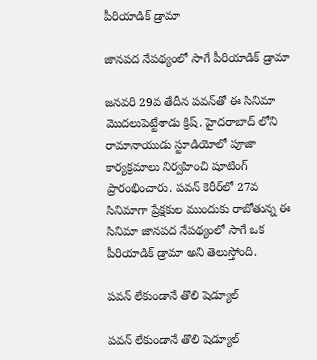పీరియాడిక్ డ్రామా

జానపద నేపథ్యంలో సాగే పీరియాడిక్ డ్రామా

జనవరి 29వ తేదీన పవన్‌తో ఈ సినిమా మొదలుపెట్టేశాడు క్రిష్. హైదరాబాద్ లోని రామానాయుడు స్టూడియోలో పూజా కార్యక్రమాలు నిర్వహించి షూటింగ్ ప్రారంభించారు. పవన్ కెరీర్‌లో 27వ సినిమాగా ప్రేక్షకుల ముందుకు రాబోతున్న ఈ సినిమా జానపద నేపథ్యంలో సాగే ఒక పీరియాడిక్ డ్రామా అని తెలుస్తోంది.

ప‌వ‌న్ లేకుండానే తొలి షెడ్యూల్‌

ప‌వ‌న్ లేకుండానే తొలి షెడ్యూల్‌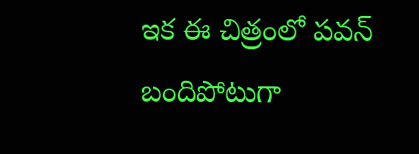ఇక ఈ చిత్రంలో పవన్ బందిపోటుగా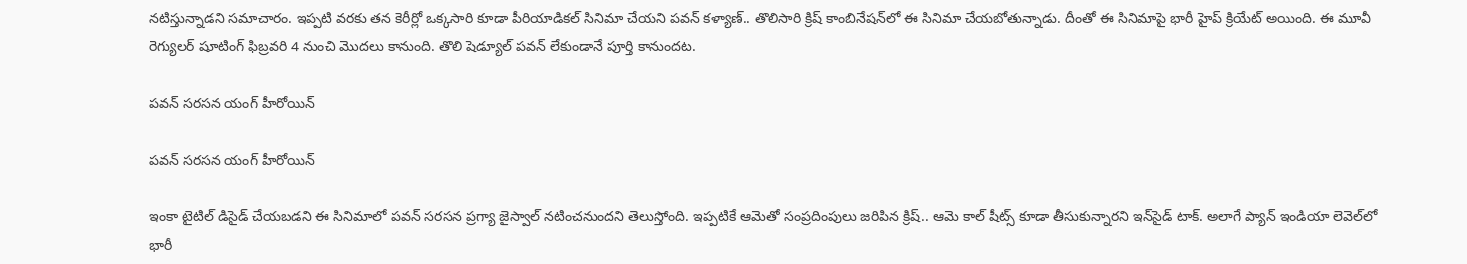నటిస్తున్నాడని సమాచారం. ఇప్పటి వరకు తన కెరీర్లో ఒక్కసారి కూడా పీరియాడికల్ సినిమా చేయని పవన్ కళ్యాణ్.. తొలిసారి క్రిష్ కాంబినేష‌న్‌లో ఈ సినిమా చేయబోతున్నాడు. దీంతో ఈ సినిమాపై భారీ హైప్ క్రియేట్ అయింది. ఈ మూవీ రెగ్యుల‌ర్ షూటింగ్ ఫిబ్రవరి 4 నుంచి మొద‌లు కానుంది. తొలి షెడ్యూల్‌ ప‌వ‌న్ లేకుండానే పూర్తి కానుందట.

పవన్ సరసన యంగ్ హీరోయిన్

పవన్ సరసన యంగ్ హీరోయిన్

ఇంకా టైటిల్ డిసైడ్ చేయబడని ఈ సినిమాలో పవన్ సరసన ప్రగ్యా జైస్వాల్ నటించనుందని తెలుస్తోంది. ఇప్పటికే ఆమెతో సంప్రదింపులు జరిపిన క్రిష్.. ఆమె కాల్ షీట్స్ కూడా తీసుకున్నారని ఇన్‌సైడ్ టాక్. అలాగే ప్యాన్ ఇండియా లెవెల్‌లో భారీ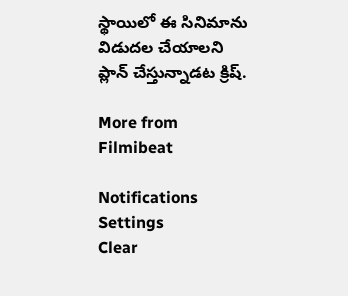స్థాయిలో ఈ సినిమాను విడుదల చేయాలని ప్లాన్ చేస్తున్నాడట క్రిష్.

More from Filmibeat

Notifications
Settings
Clear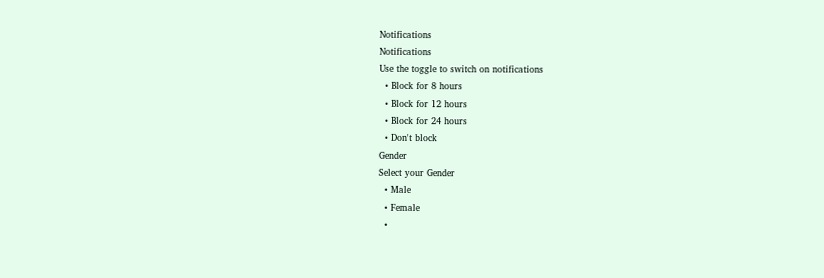Notifications
Notifications
Use the toggle to switch on notifications
  • Block for 8 hours
  • Block for 12 hours
  • Block for 24 hours
  • Don't block
Gender
Select your Gender
  • Male
  • Female
  •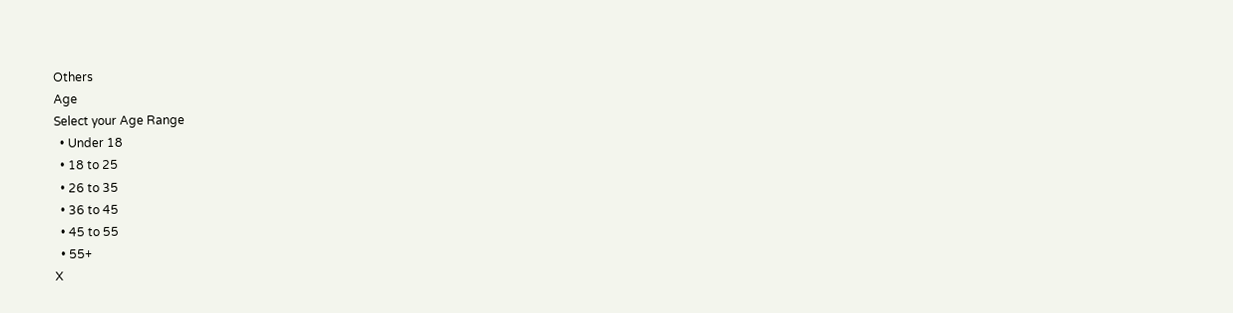Others
Age
Select your Age Range
  • Under 18
  • 18 to 25
  • 26 to 35
  • 36 to 45
  • 45 to 55
  • 55+
X